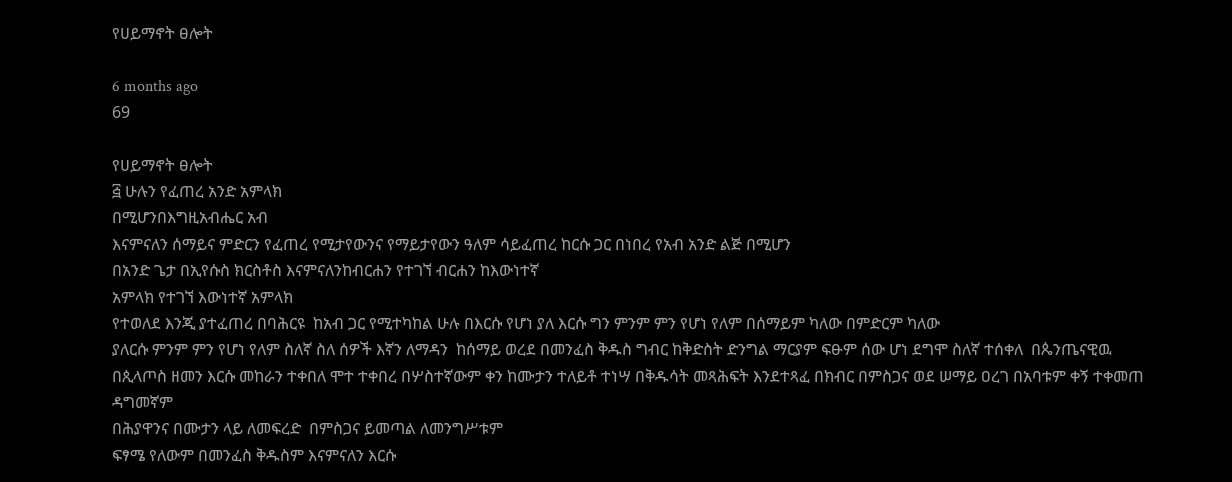የሀይማኖት ፀሎት

6 months ago
69

የሀይማኖት ፀሎት
፭ ሁሉን የፈጠረ አንድ አምላክ
በሚሆንበእግዚአብሔር አብ
እናምናለን ሰማይና ምድርን የፈጠረ የሚታየውንና የማይታየውን ዓለም ሳይፈጠረ ከርሱ ጋር በነበረ የአብ አንድ ልጅ በሚሆን
በአንድ ጌታ በኢየሱስ ክርስቶስ እናምናለንከብርሐን የተገኘ ብርሐን ከእውነተኛ
አምላክ የተገኘ እውነተኛ አምላክ
የተወለደ እንጂ ያተፈጠረ በባሕርዩ  ከአብ ጋር የሚተካከል ሁሉ በእርሱ የሆነ ያለ እርሱ ግን ምንም ምን የሆነ የለም በሰማይም ካለው በምድርም ካለው
ያለርሱ ምንም ምን የሆነ የለም ስለኛ ስለ ሰዎች እኛን ለማዳን  ከሰማይ ወረደ በመንፈስ ቅዱስ ግብር ከቅድስት ድንግል ማርያም ፍፁም ሰው ሆነ ደግሞ ስለኛ ተሰቀለ  በጴንጤናዊዉ
በጲላጦስ ዘመን እርሱ መከራን ተቀበለ ሞተ ተቀበረ በሦስተኛውም ቀን ከሙታን ተለይቶ ተነሣ በቅዱሳት መጻሕፍት እንደተጻፈ በክብር በምስጋና ወደ ሠማይ ዐረገ በአባቱም ቀኝ ተቀመጠ ዳግመኛም
በሕያዋንና በሙታን ላይ ለመፍረድ  በምስጋና ይመጣል ለመንግሥቱም
ፍፃሜ የለውም በመንፈስ ቅዱስም እናምናለን እርሱ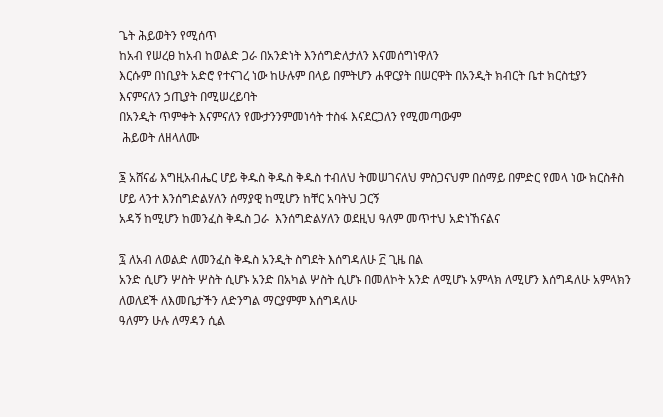ጌት ሕይወትን የሚሰጥ
ከአብ የሠረፀ ከአብ ከወልድ ጋራ በአንድነት እንሰግድለታለን እናመሰግነዋለን
እርሱም በነቢያት አድሮ የተናገረ ነው ከሁሉም በላይ በምትሆን ሐዋርያት በሠርዋት በአንዲት ክብርት ቤተ ክርስቲያን
እናምናለን ኃጢያት በሚሠረይባት
በአንዲት ጥምቀት እናምናለን የሙታንንምመነሳት ተስፋ እናደርጋለን የሚመጣውም
 ሕይወት ለዘላለሙ

፮ አሸናፊ እግዚአብሔር ሆይ ቅዱስ ቅዱስ ቅዱስ ተብለህ ትመሠገናለህ ምስጋናህም በሰማይ በምድር የመላ ነው ክርስቶስ ሆይ ላንተ እንሰግድልሃለን ሰማያዊ ከሚሆን ከቸር አባትህ ጋርኝ
አዳኝ ከሚሆን ከመንፈስ ቅዱስ ጋራ  እንሰግድልሃለን ወደዚህ ዓለም መጥተህ አድነኸናልና

፯ ለአብ ለወልድ ለመንፈስ ቅዱስ አንዲት ስግደት እሰግዳለሁ ፫ ጊዜ በል
አንድ ሲሆን ሦስት ሦስት ሲሆኑ አንድ በአካል ሦስት ሲሆኑ በመለኮት አንድ ለሚሆኑ አምላክ ለሚሆን እሰግዳለሁ አምላክን ለወለደች ለእመቤታችን ለድንግል ማርያምም እሰግዳለሁ
ዓለምን ሁሉ ለማዳን ሲል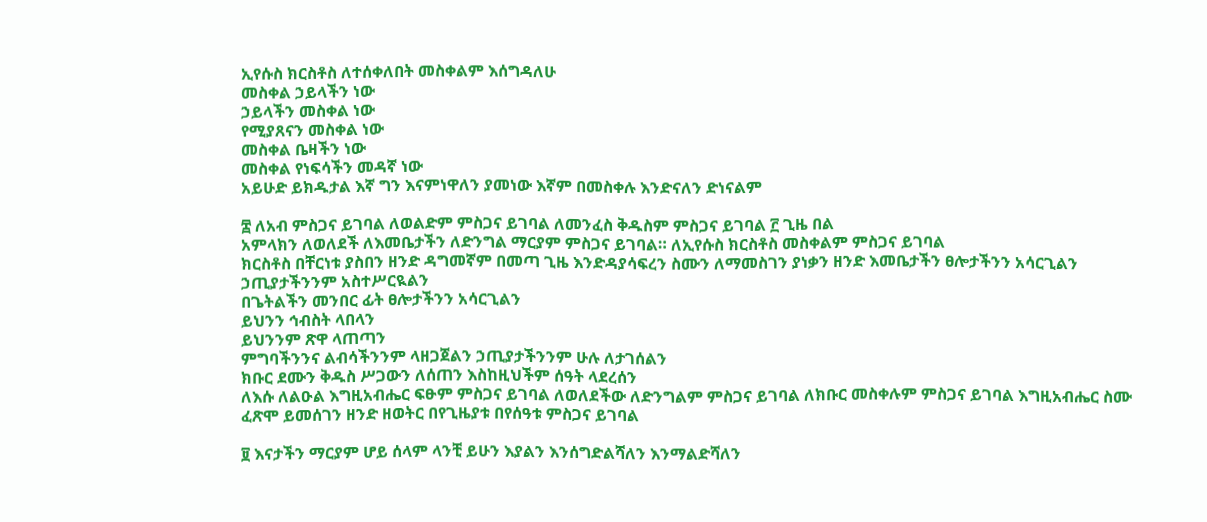ኢየሱስ ክርስቶስ ለተሰቀለበት መስቀልም እሰግዳለሁ
መስቀል ኃይላችን ነው
ኃይላችን መስቀል ነው
የሚያጸናን መስቀል ነው
መስቀል ቤዛችን ነው
መስቀል የነፍሳችን መዳኛ ነው
አይሁድ ይክዱታል እኛ ግን እናምነዋለን ያመነው እኛም በመስቀሉ እንድናለን ድነናልም

፰ ለአብ ምስጋና ይገባል ለወልድም ምስጋና ይገባል ለመንፈስ ቅዱስም ምስጋና ይገባል ፫ ጊዜ በል
አምላክን ለወለደች ለእመቤታችን ለድንግል ማርያም ምስጋና ይገባል። ለኢየሱስ ክርስቶስ መስቀልም ምስጋና ይገባል
ክርስቶስ በቸርነቱ ያስበን ዘንድ ዳግመኛም በመጣ ጊዜ እንድዳያሳፍረን ስሙን ለማመስገን ያነቃን ዘንድ እመቤታችን ፀሎታችንን አሳርጊልን ኃጢያታችንንም አስተሥርዪልን
በጌትልችን መንበር ፊት ፀሎታችንን አሳርጊልን
ይህንን ኅብስት ላበላን
ይህንንም ጽዋ ላጠጣን
ምግባችንንና ልብሳችንንም ላዘጋጀልን ኃጢያታችንንም ሁሉ ለታገሰልን
ክቡር ደሙን ቅዱስ ሥጋውን ለሰጠን እስከዚህችም ሰዓት ላደረሰን
ለእሱ ለልዑል እግዚአብሔር ፍፁም ምስጋና ይገባል ለወለደችው ለድንግልም ምስጋና ይገባል ለክቡር መስቀሉም ምስጋና ይገባል እግዚአብሔር ስሙ ፈጽሞ ይመሰገን ዘንድ ዘወትር በየጊዜያቱ በየሰዓቱ ምስጋና ይገባል

፱ እናታችን ማርያም ሆይ ሰላም ላንቺ ይሁን እያልን እንሰግድልሻለን እንማልድሻለን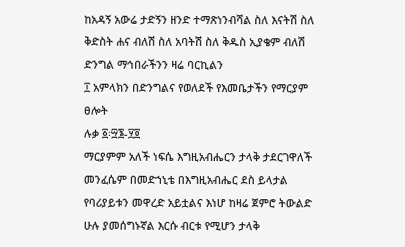ከአዳኝ አውሬ ታድኝን ዘንድ ተማጽነንብሻል ስለ እናትሽ ስለ ቅድስት ሐና ብለሽ ስለ አባትሽ ስለ ቅዱስ ኢያቄም ብለሽ ድንግል ማኅበራችንን ዛሬ ባርኪልን
፲ አምላክን በድንግልና የወለደች የእመቤታችን የማርያም ፀሎት
ሉቃ ፩፡፵፮-፶፬
ማርያምም አለች ነፍሴ እግዚአብሔርን ታላቅ ታደርገዋለች መንፈሴም በመድኀኒቴ በእግዚአብሔር ደስ ይላታል
የባሪያይቱን መዋረድ አይቷልና እነሆ ከዛሬ ጀምሮ ትውልድ ሁሉ ያመሰግኑኛል እርሱ ብርቱ የሚሆን ታላቅ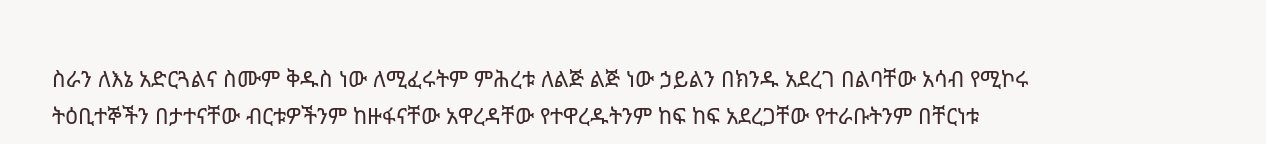ስራን ለእኔ አድርጓልና ስሙም ቅዱስ ነው ለሚፈሩትም ምሕረቱ ለልጅ ልጅ ነው ኃይልን በክንዱ አደረገ በልባቸው አሳብ የሚኮሩ ትዕቢተኞችን በታተናቸው ብርቱዎችንም ከዙፋናቸው አዋረዳቸው የተዋረዱትንም ከፍ ከፍ አደረጋቸው የተራቡትንም በቸርነቱ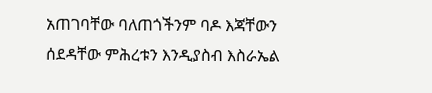አጠገባቸው ባለጠጎችንም ባዶ እጃቸውን ሰደዳቸው ምሕረቱን እንዲያስብ እስራኤል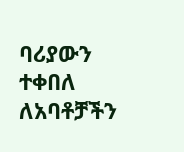ባሪያውን ተቀበለ ለአባቶቻችን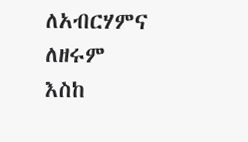ለአብርሃምና ለዘሩም እስከ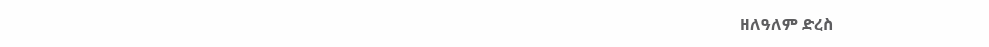ዘለዓለም ድረስ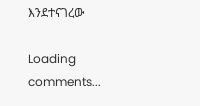እንደተናገረው

Loading comments...